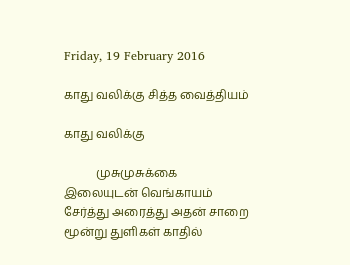Friday, 19 February 2016

காது வலிக்கு சித்த வைத்தியம்

காது வலிக்கு

           முசுமுசுக்கை இலையுடன் வெங்காயம் சேர்த்து அரைத்து அதன் சாறை மூன்று துளிகள் காதில்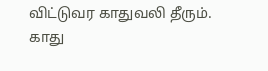விட்டுவர காதுவலி தீரும். காது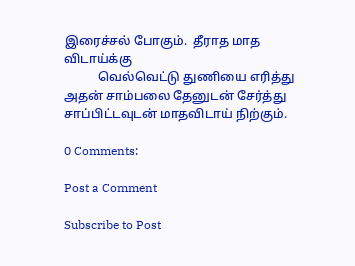இரைச்சல் போகும்.  தீராத மாத விடாய்க்கு
           வெல்வெட்டு துணியை எரித்து அதன் சாம்பலை தேனுடன் சேர்த்து சாப்பிட்டவுடன் மாதவிடாய் நிற்கும்.

0 Comments:

Post a Comment

Subscribe to Post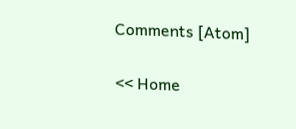Comments [Atom]

<< Home